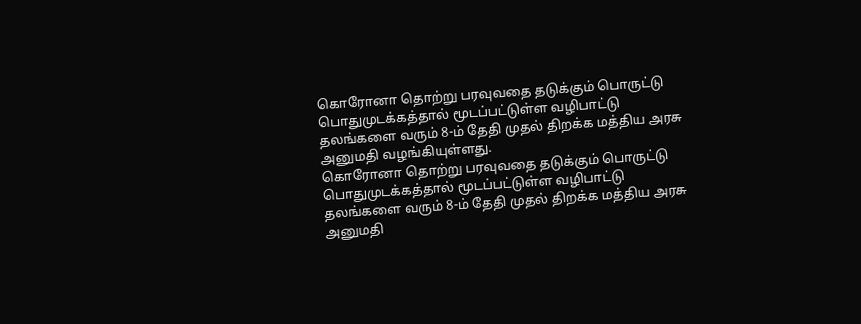கொரோனா தொற்று பரவுவதை தடுக்கும் பொருட்டு பொதுமுடக்கத்தால் மூடப்பட்டுள்ள வழிபாட்டு தலங்களை வரும் 8-ம் தேதி முதல் திறக்க மத்திய அரசு அனுமதி வழங்கியுள்ளது.
கொரோனா தொற்று பரவுவதை தடுக்கும் பொருட்டு பொதுமுடக்கத்தால் மூடப்பட்டுள்ள வழிபாட்டு தலங்களை வரும் 8-ம் தேதி முதல் திறக்க மத்திய அரசு அனுமதி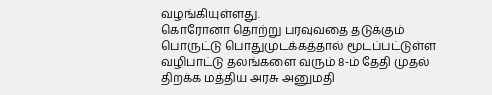வழங்கியுள்ளது.
கொரோனா தொற்று பரவுவதை தடுக்கும் பொருட்டு பொதுமுடக்கத்தால் மூடப்பட்டுள்ள வழிபாட்டு தலங்களை வரும் 8-ம் தேதி முதல் திறக்க மத்திய அரசு அனுமதி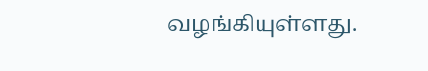வழங்கியுள்ளது.